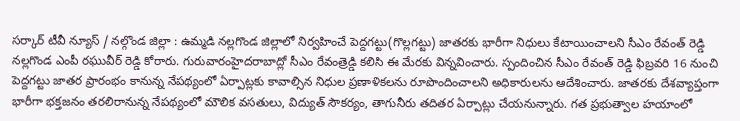సర్కార్ టీవీ న్యూస్ / నల్గొండ జిల్లా : ఉమ్మడి నల్లగొండ జిల్లాలో నిర్వహించే పెద్దగట్టు(గొల్లగట్టు) జాతరకు భారీగా నిధులు కేటాయించాలని సీఎం రేవంత్ రెడ్డి నల్లగొండ ఎంపీ రఘువీర్ రెడ్డి కోరారు. గురువారంహైదరాబాద్లో సీఎం రేవంత్రెడ్డి కలిసి ఈ మేరకు విన్నవించారు. స్పందించిన సీఎం రేవంత్ రెడ్డి ఫిబ్రవరి 16 నుంచి పెద్దగట్టు జాతర ప్రారంభం కానున్న నేపథ్యంలో ఏర్పాట్లకు కావాల్సిన నిధుల ప్రణాళికలను రూపొందించాలని అధికారులను ఆదేశించారు. జాతరకు దేశవ్యాప్తంగా భారీగా భక్తజనం తరలిరానున్న నేపథ్యంలో మౌలిక వసతులు, విద్యుత్ సౌకర్యం, తాగునీరు తదితర ఏర్పాట్లు చేయనున్నారు. గత ప్రభుత్వాల హయాంలో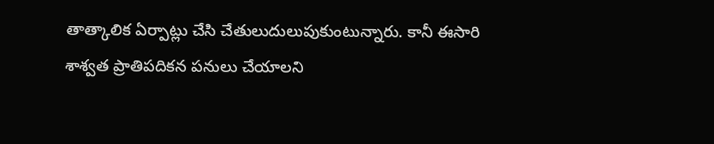తాత్కాలిక ఏర్పాట్లు చేసి చేతులుదులుపుకుంటున్నారు. కానీ ఈసారి శాశ్వత ప్రాతిపదికన పనులు చేయాలని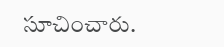సూచించారు.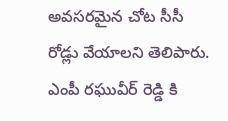అవసరమైన చోట సీసీ రోడ్లు వేయాలని తెలిపారు. ఎంపీ రఘువీర్ రెడ్డి కి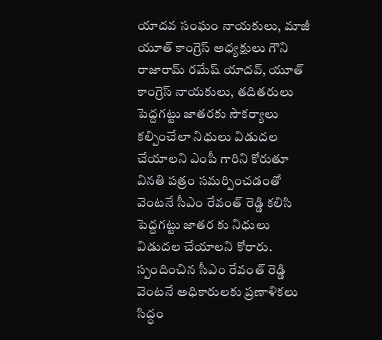యాదవ సంఘం నాయకులు, మాజీ యూత్ కాంగ్రెస్ అధ్యక్షులు గౌని రాజారామ్ రమేష్ యాదవ్, యూత్ కాంగ్రెస్ నాయకులు, తదితరులు పెద్దగట్టు జాతరకు సౌకర్యాలు కల్పించేలా నిధులు విడుదల చేయాలని ఎంపీ గారిని కోరుతూ వినతి పత్రం సమర్పించడంతో వెంటనే సీఎం రేవంత్ రెడ్డి కలిసి పెద్దగట్టు జాతర కు నిధులు విడుదల చేయాలని కోరారు. స్పందించిన సీఎం రేవంత్ రెడ్డి వెంటనే అధికారులకు ప్రణాళికలు సిద్ధం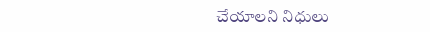చేయాలని నిధులు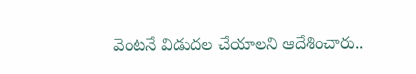వెంటనే విడుదల చేయాలని ఆదేశించారు..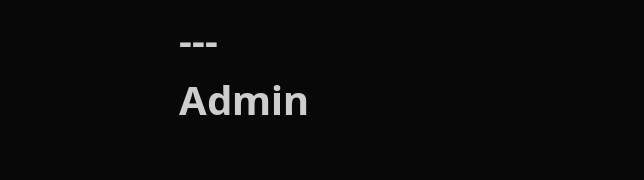---
Admin